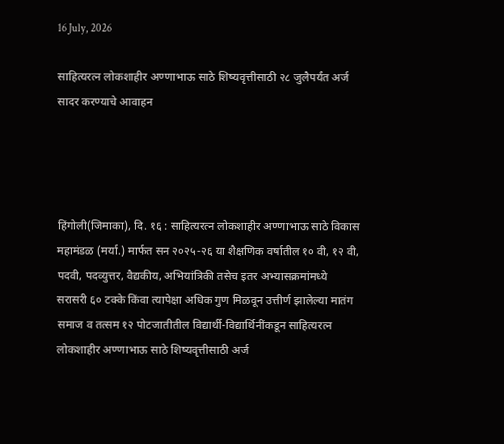16 July, 2026

साहित्यरत्न लोकशाहीर अण्णाभाऊ साठे शिष्यवृत्तीसाठी २८ जुलैपर्यंत अर्ज सादर करण्याचे आवाहन




हिंगोली(जिमाका), दि. १६ : साहित्यरत्न लोकशाहीर अण्णाभाऊ साठे विकास महामंडळ (मर्या.) मार्फत सन २०२५-२६ या शैक्षणिक वर्षातील १० वी, १२ वी, पदवी, पदव्युत्तर, वैद्यकीय, अभियांत्रिकी तसेच इतर अभ्यासक्रमांमध्ये सरासरी ६० टक्के किंवा त्यापेक्षा अधिक गुण मिळवून उत्तीर्ण झालेल्या मातंग समाज व तत्सम १२ पोटजातीतील विद्यार्थी-विद्यार्थिनींकडून साहित्यरत्न लोकशाहीर अण्णाभाऊ साठे शिष्यवृत्तीसाठी अर्ज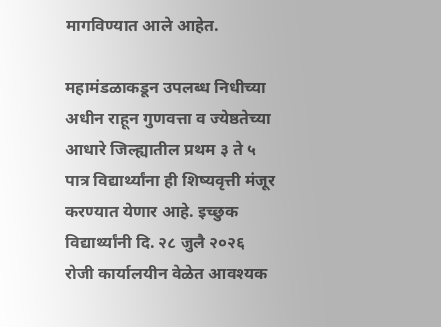मागविण्यात आले आहेत.

महामंडळाकडून उपलब्ध निधीच्या अधीन राहून गुणवत्ता व ज्येष्ठतेच्या आधारे जिल्ह्यातील प्रथम ३ ते ५ पात्र विद्यार्थ्यांना ही शिष्यवृत्ती मंजूर करण्यात येणार आहे. इच्छुक विद्यार्थ्यांनी दि. २८ जुलै २०२६ रोजी कार्यालयीन वेळेत आवश्यक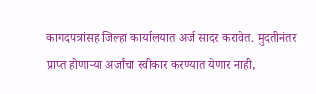कागदपत्रांसह जिल्हा कार्यालयात अर्ज सादर करावेत. मुदतीनंतर प्राप्त होणाऱ्या अर्जांचा स्वीकार करण्यात येणार नाही,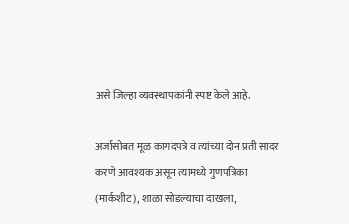असे जिल्हा व्यवस्थापकांनी स्पष्ट केले आहे.

अर्जासोबत मूळ कागदपत्रे व त्यांच्या दोन प्रती सादर करणे आवश्यक असून त्यामध्ये गुणपत्रिका (मार्कशीट), शाळा सोडल्याचा दाखला,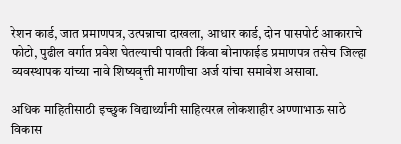रेशन कार्ड, जात प्रमाणपत्र, उत्पन्नाचा दाखला, आधार कार्ड, दोन पासपोर्ट आकाराचे फोटो, पुढील वर्गात प्रवेश घेतल्याची पावती किंवा बोनाफाईड प्रमाणपत्र तसेच जिल्हा व्यवस्थापक यांच्या नावे शिष्यवृत्ती मागणीचा अर्ज यांचा समावेश असावा.

अधिक माहितीसाठी इच्छुक विद्यार्थ्यांनी साहित्यरत्न लोकशाहीर अण्णाभाऊ साठे विकास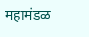महामंडळ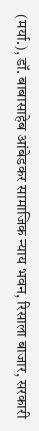(मर्या.), डॉ. बाबासाहेब आंबेडकर सामाजिक न्याय भवन, रिसाला बाजार, सरकारी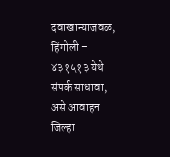दवाखान्याजवळ, हिंगोली – ४३१५१३ येथे संपर्क साधावा, असे आवाहन जिल्हा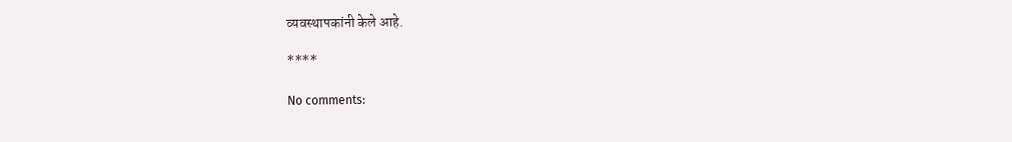व्यवस्थापकांनी केले आहे.

****

No comments: